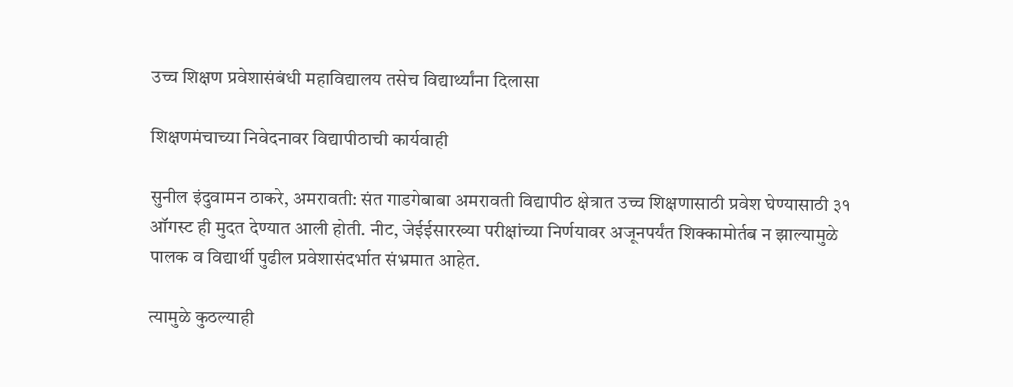उच्च शिक्षण प्रवेशासंबंधी महाविद्यालय तसेच विद्यार्थ्यांना दिलासा

शिक्षणमंचाच्या निवेदनावर विद्यापीठाची कार्यवाही

सुनील इंदुवामन ठाकरे, अमरावती: संत गाडगेबाबा अमरावती विद्यापीठ क्षेत्रात उच्च शिक्षणासाठी प्रवेश घेण्यासाठी ३१ ऑगस्ट ही मुदत देण्यात आली होती. नीट, जेईईसारख्या परीक्षांच्या निर्णयावर अजूनपर्यंत शिक्कामोर्तब न झाल्यामुळे पालक व विद्यार्थी पुढील प्रवेशासंदर्भात संभ्रमात आहेत.

त्यामुळे कुठल्याही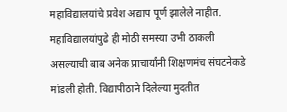महाविद्यालयांचे प्रवेश अद्याप पूर्ण झालेले नाहीत. महाविद्यालयांपुढे ही मोठी समस्या उभी ठाकली असल्याची बाब अनेक प्राचार्यांनी शिक्षणमंच संघटनेकडे मांडली होती. विद्यापीठाने दिलेल्या मुदतीत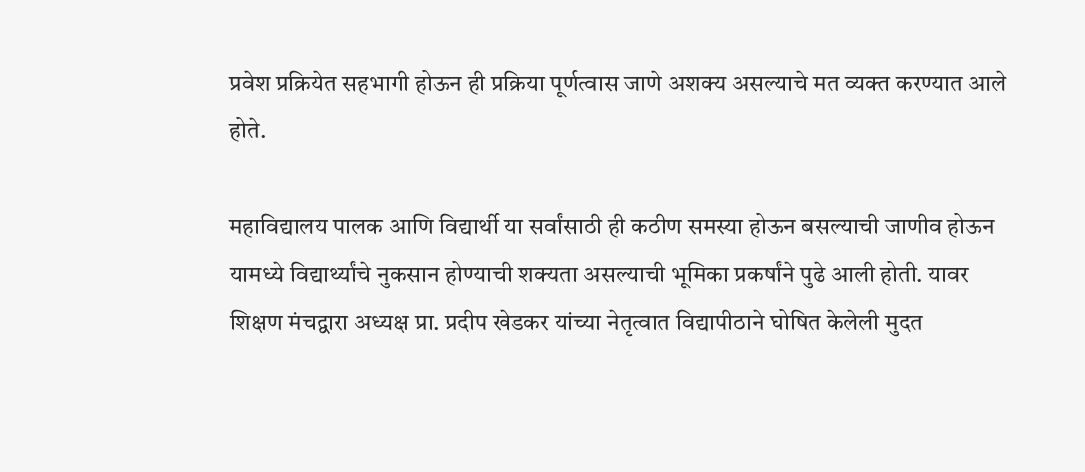प्रवेश प्रक्रियेत सहभागी होऊन ही प्रक्रिया पूर्णत्वास जाणे अशक्य असल्याचे मत व्यक्त करण्यात आले होते.

महाविद्यालय पालक आणि विद्यार्थी या सर्वांसाठी ही कठीण समस्या होऊन बसल्याची जाणीव होऊन यामध्ये विद्यार्थ्यांचे नुकसान होण्याची शक्यता असल्याची भूमिका प्रकर्षांने पुढे आली होती. यावर शिक्षण मंचद्वारा अध्यक्ष प्रा. प्रदीप खेडकर यांच्या नेतृत्वात विद्यापीठाने घोषित केलेली मुदत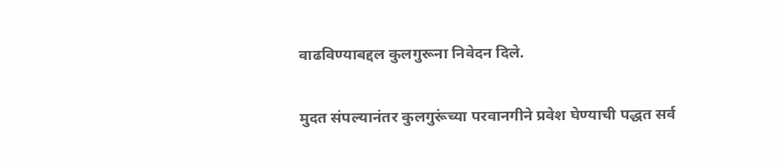वाढविण्याबद्दल कुलगुरूना निवेदन दिले.

मुदत संपल्यानंतर कुलगुरूंच्या परवानगीने प्रवेश घेण्याची पद्धत सर्व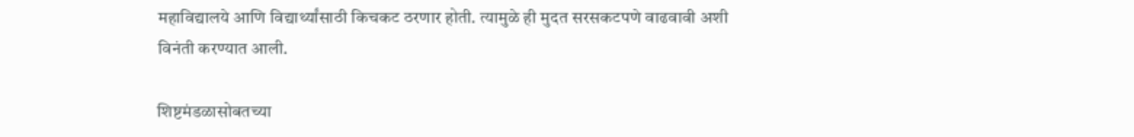महाविद्यालये आणि विद्यार्थ्यांसाठी किचकट ठरणार होती. त्यामुळे ही मुदत सरसकटपणे वाढवावी अशी विनंती करण्यात आली.

शिष्टमंडळासोबतच्या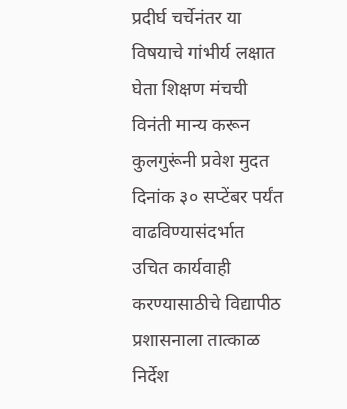प्रदीर्घ चर्चेनंतर या विषयाचे गांभीर्य लक्षात घेता शिक्षण मंचची विनंती मान्य करून कुलगुरूंनी प्रवेश मुदत दिनांक ३० सप्टेंबर पर्यंत वाढविण्यासंदर्भात उचित कार्यवाही करण्यासाठीचे विद्यापीठ प्रशासनाला तात्काळ निर्देश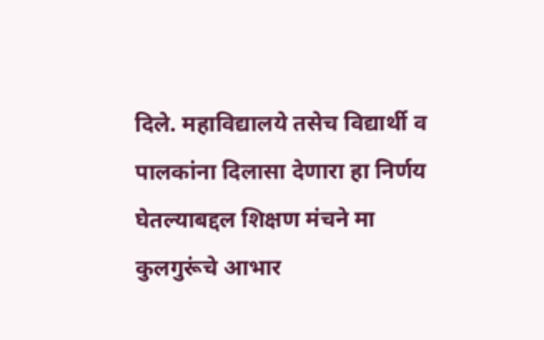दिले. महाविद्यालये तसेच विद्यार्थी व पालकांना दिलासा देणारा हा निर्णय घेतल्याबद्दल शिक्षण मंचने मा कुलगुरूंचे आभार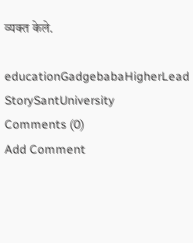व्यक्त केले.

educationGadgebabaHigherLead StorySantUniversity
Comments (0)
Add Comment